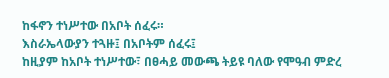ከፋኖን ተነሥተው በአቦት ሰፈሩ።
እስራኤላውያን ተጓዙ፤ በአቦትም ሰፈሩ፤
ከዚያም ከአቦት ተነሥተው፣ በፀሓይ መውጫ ትይዩ ባለው የሞዓብ ምድረ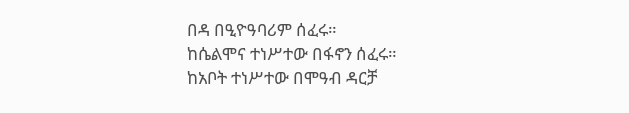በዳ በዒዮዓባሪም ሰፈሩ።
ከሴልሞና ተነሥተው በፋኖን ሰፈሩ።
ከአቦት ተነሥተው በሞዓብ ዳርቻ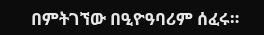በምትገኘው በዒዮዓባሪም ሰፈሩ።